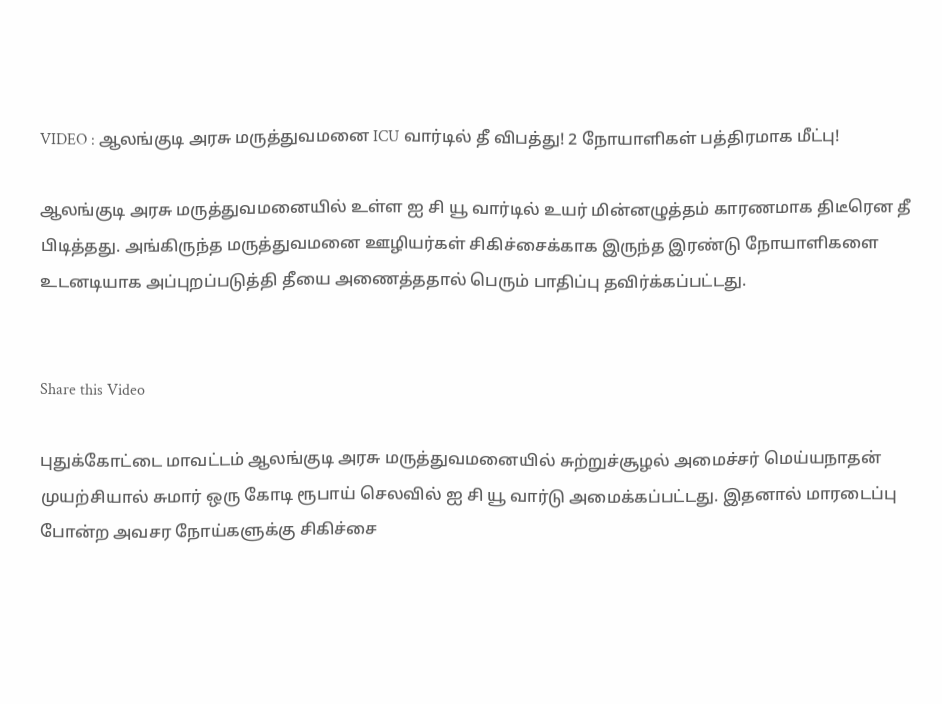VIDEO : ஆலங்குடி அரசு மருத்துவமனை ICU வார்டில் தீ விபத்து! 2 நோயாளிகள் பத்திரமாக மீட்பு!

ஆலங்குடி அரசு மருத்துவமனையில் உள்ள ஐ சி யூ வார்டில் உயர் மின்னழுத்தம் காரணமாக திடீரென தீ பிடித்தது. அங்கிருந்த மருத்துவமனை ஊழியர்கள் சிகிச்சைக்காக இருந்த இரண்டு நோயாளிகளை உடனடியாக அப்புறப்படுத்தி தீயை அணைத்ததால் பெரும் பாதிப்பு தவிர்க்கப்பட்டது.


Share this Video

புதுக்கோட்டை மாவட்டம் ஆலங்குடி அரசு மருத்துவமனையில் சுற்றுச்சூழல் அமைச்சர் மெய்யநாதன் முயற்சியால் சுமார் ஒரு கோடி ரூபாய் செலவில் ஐ சி யூ வார்டு அமைக்கப்பட்டது. இதனால் மாரடைப்பு போன்ற அவசர நோய்களுக்கு சிகிச்சை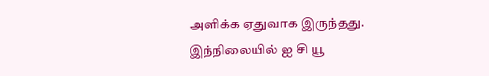அளிக்க ஏதுவாக இருந்தது. இந்நிலையில் ஐ சி யூ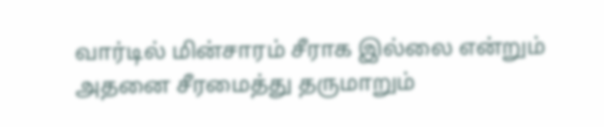வார்டில் மின்சாரம் சீராக இல்லை என்றும் அதனை சீரமைத்து தருமாறும்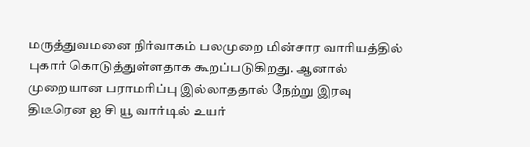மருத்துவமனை நிர்வாகம் பலமுறை மின்சார வாரியத்தில் புகார் கொடுத்துள்ளதாக கூறப்படுகிறது. ஆனால் முறையான பராமரிப்பு இல்லாததால் நேற்று இரவு திடீரென ஐ சி யூ வார்டில் உயர்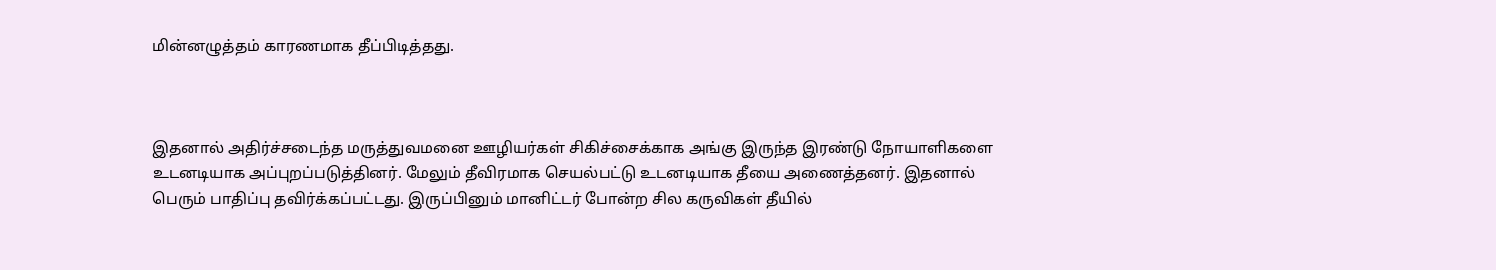மின்னழுத்தம் காரணமாக தீப்பிடித்தது.



இதனால் அதிர்ச்சடைந்த மருத்துவமனை ஊழியர்கள் சிகிச்சைக்காக அங்கு இருந்த இரண்டு நோயாளிகளை உடனடியாக அப்புறப்படுத்தினர். மேலும் தீவிரமாக செயல்பட்டு உடனடியாக தீயை அணைத்தனர். இதனால் பெரும் பாதிப்பு தவிர்க்கப்பட்டது. இருப்பினும் மானிட்டர் போன்ற சில கருவிகள் தீயில்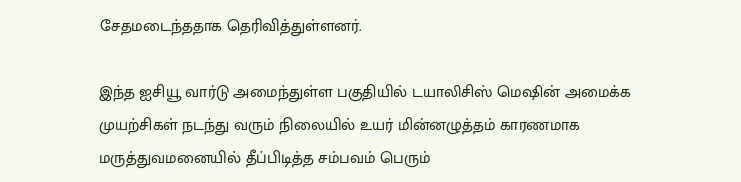சேதமடைந்ததாக தெரிவித்துள்ளனர்.

இந்த ஐசியூ வார்டு அமைந்துள்ள பகுதியில் டயாலிசிஸ் மெஷின் அமைக்க முயற்சிகள் நடந்து வரும் நிலையில் உயர் மின்னழுத்தம் காரணமாக மருத்துவமனையில் தீப்பிடித்த சம்பவம் பெரும்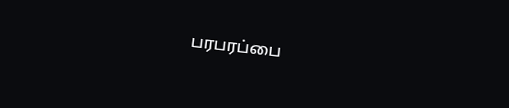பரபரப்பை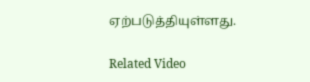ஏற்படுத்தியுள்ளது.

Related Video